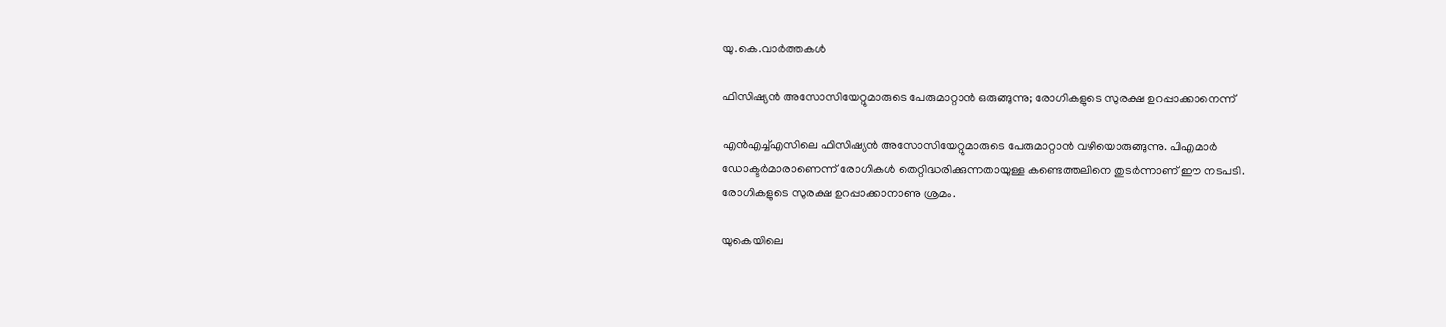യു.കെ.വാര്‍ത്തകള്‍

ഫിസിഷ്യന്‍ അസോസിയേറ്റുമാരുടെ പേരുമാറ്റാന്‍ ഒരുങ്ങുന്നു; രോഗികളുടെ സുരക്ഷ ഉറപ്പാക്കാനെന്ന്‌

എന്‍എച്ച്എസിലെ ഫിസിഷ്യന്‍ അസോസിയേറ്റുമാരുടെ പേരുമാറ്റാന്‍ വഴിയൊരുങ്ങുന്നു. പിഎമാര്‍ ഡോക്ടര്‍മാരാണെന്ന് രോഗികള്‍ തെറ്റിദ്ധരിക്കുന്നതായുള്ള കണ്ടെത്തലിനെ തുടര്‍ന്നാണ് ഈ നടപടി. രോഗികളുടെ സുരക്ഷ ഉറപ്പാക്കാനാണു ശ്രമം.

യുകെയിലെ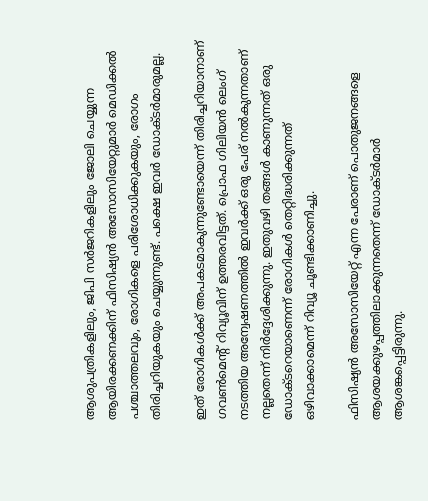ആശുപത്രികളിലും, ജിപി സര്‍ജറികളിലും ജോലി ചെയ്യുന്ന ആയിരക്കണക്കിന് ഫിസിഷ്യന്‍ അസോസിയേറ്റുമാര്‍ മെഡിക്കല്‍ പശ്ചാത്തലവും, രോഗികളെ പരിശോധിക്കുകയും, രോഗം തിരിച്ചറിയുകയും ചെയ്യുന്നുണ്ട്. പക്ഷെ ഇവര്‍ ഡോക്ടര്‍മാരുമല്ല.

ഇത് രോഗികള്‍ക്ക് അപകടമാകുന്നുണ്ടോയെന്ന് തിരിച്ചറിയാനാണ് ഗവണ്‍മെന്റ് റിവ്യൂവിന് ഉത്തരവിട്ടത്. പ്രൊഫ ഗിലിയന്‍ ലെംഗ് നടത്തിയ അന്വേഷണത്തില്‍ ഇവര്‍ക്ക് ഒരു പേര് നല്‍കുന്നതാണ് നല്ലതെന്ന് നിര്‍ദ്ദേശിക്കുന്നു. ഇതുവഴി തങ്ങള്‍ കാണുന്നത് ഒരു ഡോക്ടറെയാണെന്ന് രോഗികള്‍ തെറ്റിദ്ധരിക്കുന്നത് ഒഴിവാക്കാമെന്ന് റിവ്യൂ ചൂണ്ടിക്കാണിച്ചു.

ഫിസിഷ്യന്‍ അസോസിയേറ്റ് എന്ന പേരാണ് പൊതുജനങ്ങളെ ആശയക്കുഴപ്പത്തിലാക്കുന്നതെന്ന് ഡോക്ടര്‍മാര്‍ ആശങ്കപ്പെട്ടിരുന്നു.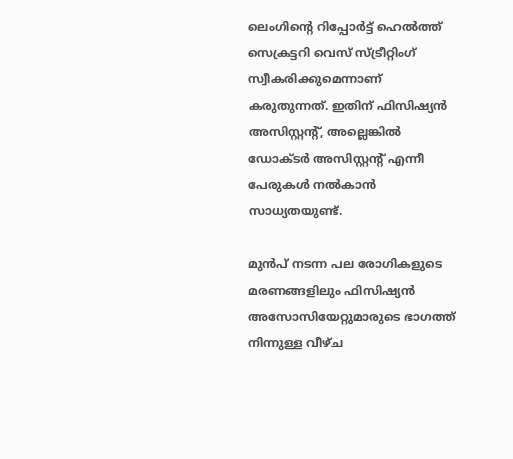ലെംഗിന്റെ റിപ്പോര്‍ട്ട് ഹെല്‍ത്ത് സെക്രട്ടറി വെസ് സ്ട്രീറ്റിംഗ് സ്വീകരിക്കുമെന്നാണ് കരുതുന്നത്. ഇതിന് ഫിസിഷ്യന്‍ അസിസ്റ്റന്റ്, അല്ലെങ്കില്‍ ഡോക്ടര്‍ അസിസ്റ്റന്റ് എന്നീ പേരുകള്‍ നല്‍കാന്‍ സാധ്യതയുണ്ട്.

മുന്‍പ് നടന്ന പല രോഗികളുടെ മരണങ്ങളിലും ഫിസിഷ്യന്‍ അസോസിയേറ്റുമാരുടെ ഭാഗത്ത് നിന്നുള്ള വീഴ്ച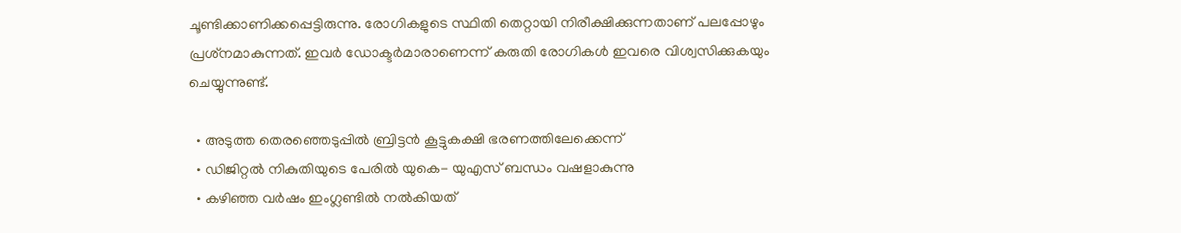ചൂണ്ടിക്കാണിക്കപ്പെട്ടിരുന്നു. രോഗികളുടെ സ്ഥിതി തെറ്റായി നിരീക്ഷിക്കുന്നതാണ് പലപ്പോഴും പ്രശ്‌നമാകുന്നത്. ഇവര്‍ ഡോക്ടര്‍മാരാണെന്ന് കരുതി രോഗികള്‍ ഇവരെ വിശ്വസിക്കുകയും ചെയ്യുന്നുണ്ട്.

  • അടുത്ത തെരഞ്ഞെടുപ്പില്‍ ബ്രിട്ടന്‍ കൂട്ടുകക്ഷി ഭരണത്തിലേക്കെന്ന്
  • ഡിജിറ്റല്‍ നികുതിയുടെ പേരില്‍ യുകെ- യുഎസ് ബന്ധം വഷളാകുന്നു
  • കഴിഞ്ഞ വര്‍ഷം ഇംഗ്ലണ്ടില്‍ നല്‍കിയത്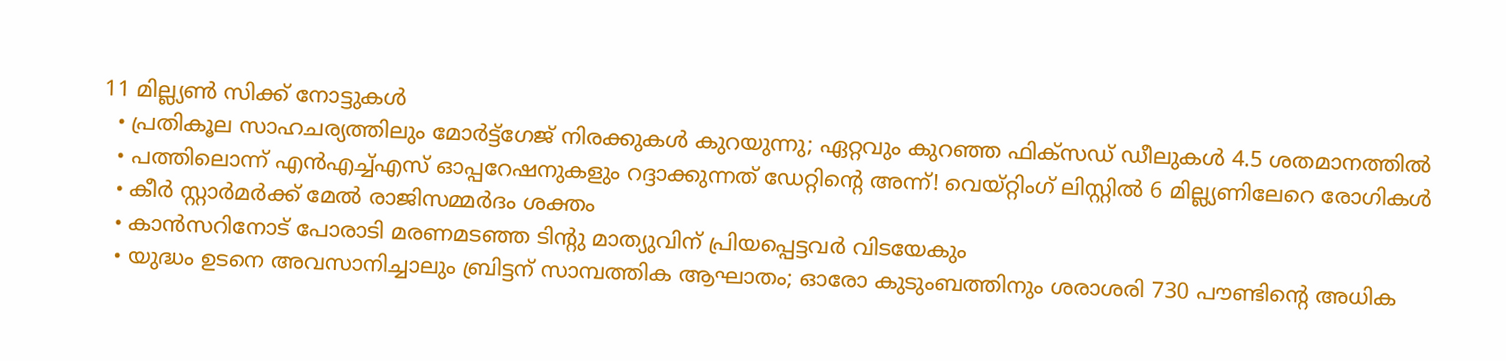11 മില്ല്യണ്‍ സിക്ക് നോട്ടുകള്‍
  • പ്രതികൂല സാഹചര്യത്തിലും മോര്‍ട്ട്‌ഗേജ് നിരക്കുകള്‍ കുറയുന്നു; ഏറ്റവും കുറഞ്ഞ ഫിക്‌സഡ് ഡീലുകള്‍ 4.5 ശതമാനത്തില്‍
  • പത്തിലൊന്ന് എന്‍എച്ച്എസ് ഓപ്പറേഷനുകളും റദ്ദാക്കുന്നത് ഡേറ്റിന്റെ അന്ന്! വെയ്റ്റിംഗ് ലിസ്റ്റില്‍ 6 മില്ല്യണിലേറെ രോഗികള്‍
  • കീര്‍ സ്റ്റാര്‍മര്‍ക്ക് മേല്‍ രാജിസമ്മര്‍ദം ശക്തം
  • കാന്‍സറിനോട് പോരാടി മരണമടഞ്ഞ ടിന്റു മാത്യുവിന് പ്രിയപ്പെട്ടവര്‍ വിടയേകും
  • യുദ്ധം ഉടനെ അവസാനിച്ചാലും ബ്രിട്ടന് സാമ്പത്തിക ആഘാതം; ഓരോ കുടുംബത്തിനും ശരാശരി 730 പൗണ്ടിന്റെ അധിക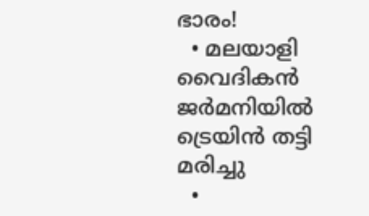ഭാരം!
  • മലയാളി വൈദികന്‍ ജര്‍മനിയില്‍ ട്രെയിന്‍ തട്ടി മരിച്ചു
  •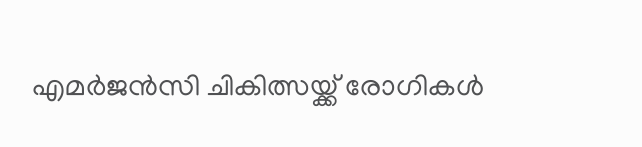എമര്‍ജന്‍സി ചികിത്സയ്ക്ക് രോഗികള്‍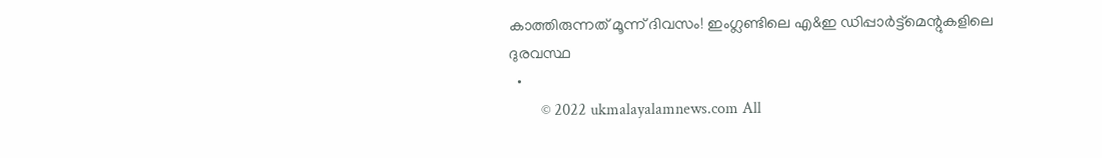കാത്തിരുന്നത് മൂന്ന് ദിവസം! ഇംഗ്ലണ്ടിലെ എ&ഇ ഡിപ്പാര്‍ട്ട്‌മെന്റുകളിലെ ദുരവസ്ഥ
  •
        © 2022 ukmalayalamnews.com All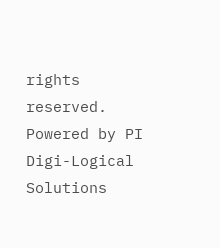rights reserved. Powered by PI Digi-Logical Solutions